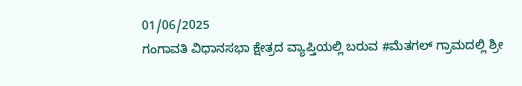01/06/2025
ಗಂಗಾವತಿ ವಿಧಾನಸಭಾ ಕ್ಷೇತ್ರದ ವ್ಯಾಪ್ತಿಯಲ್ಲಿ ಬರುವ #ಮೆತಗಲ್ ಗ್ರಾಮದಲ್ಲಿ ಶ್ರೀ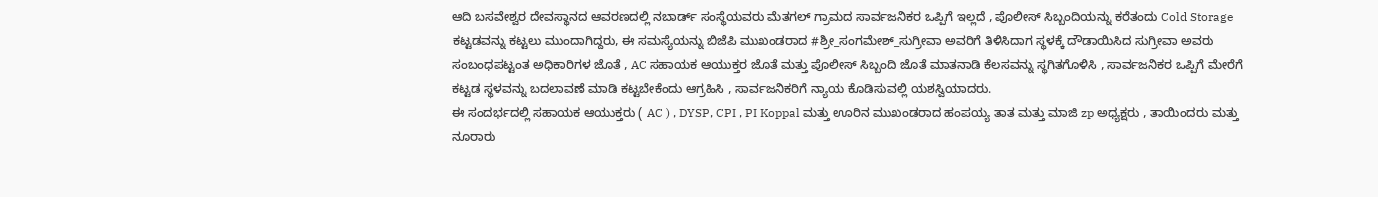ಆದಿ ಬಸವೇಶ್ವರ ದೇವಸ್ಥಾನದ ಆವರಣದಲ್ಲಿ ನಬಾರ್ಡ್ ಸಂಸ್ಥೆಯವರು ಮೆತಗಲ್ ಗ್ರಾಮದ ಸಾರ್ವಜನಿಕರ ಒಪ್ಪಿಗೆ ಇಲ್ಲದೆ , ಪೊಲೀಸ್ ಸಿಬ್ಬಂದಿಯನ್ನು ಕರೆತಂದು Cold Storage ಕಟ್ಟಡವನ್ನು ಕಟ್ಟಲು ಮುಂದಾಗಿದ್ದರು, ಈ ಸಮಸ್ಯೆಯನ್ನು ಬಿಜೆಪಿ ಮುಖಂಡರಾದ #ಶ್ರೀ_ಸಂಗಮೇಶ್_ಸುಗ್ರೀವಾ ಅವರಿಗೆ ತಿಳಿಸಿದಾಗ ಸ್ಥಳಕ್ಕೆ ದೌಡಾಯಿಸಿದ ಸುಗ್ರೀವಾ ಅವರು ಸಂಬಂಧಪಟ್ಟಂತ ಅಧಿಕಾರಿಗಳ ಜೊತೆ , AC ಸಹಾಯಕ ಆಯುಕ್ತರ ಜೊತೆ ಮತ್ತು ಪೊಲೀಸ್ ಸಿಬ್ಬಂದಿ ಜೊತೆ ಮಾತನಾಡಿ ಕೆಲಸವನ್ನು ಸ್ಥಗಿತಗೊಳಿಸಿ , ಸಾರ್ವಜನಿಕರ ಒಪ್ಪಿಗೆ ಮೇರೆಗೆ ಕಟ್ಟಡ ಸ್ಥಳವನ್ನು ಬದಲಾವಣೆ ಮಾಡಿ ಕಟ್ಟಬೇಕೆಂದು ಆಗ್ರಹಿಸಿ , ಸಾರ್ವಜನಿಕರಿಗೆ ನ್ಯಾಯ ಕೊಡಿಸುವಲ್ಲಿ ಯಶಸ್ವಿಯಾದರು.
ಈ ಸಂದರ್ಭದಲ್ಲಿ ಸಹಾಯಕ ಆಯುಕ್ತರು ( AC ) , DYSP, CPI , PI Koppal ಮತ್ತು ಊರಿನ ಮುಖಂಡರಾದ ಹಂಪಯ್ಯ ತಾತ ಮತ್ತು ಮಾಜಿ zp ಅಧ್ಯಕ್ಷರು , ತಾಯಿಂದರು ಮತ್ತು ನೂರಾರು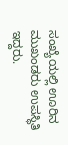ಸಂಖ್ಯೆಯಲ್ಲಿ ಊರಿನ ಮುಖಂಡರು ಉಪಸ್ಥಿತಿ ಇದ್ದರು.